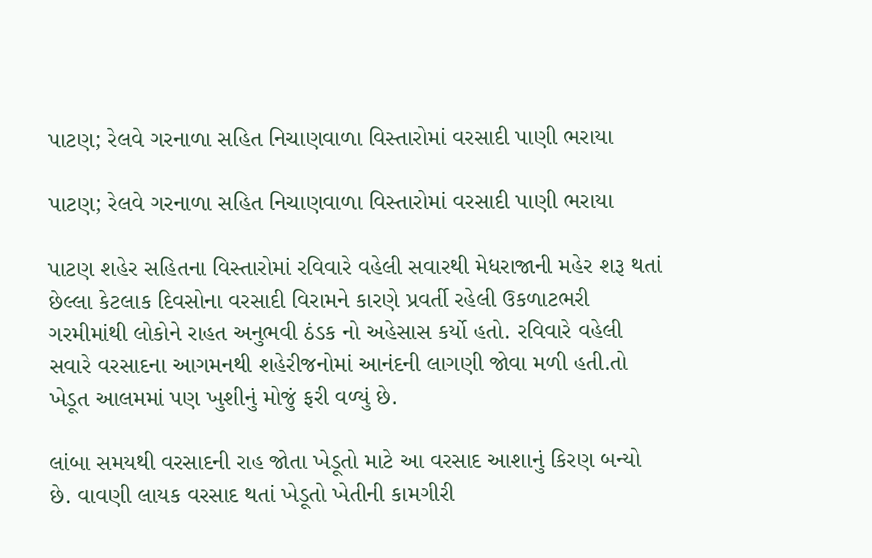પાટણ; રેલવે ગરનાળા સહિત નિચાણવાળા વિસ્તારોમાં વરસાદી પાણી ભરાયા

પાટણ; રેલવે ગરનાળા સહિત નિચાણવાળા વિસ્તારોમાં વરસાદી પાણી ભરાયા

પાટણ શહેર સહિતના વિસ્તારોમાં રવિવારે વહેલી સવારથી મેધરાજાની મહેર શરૂ થતાં છેલ્લા કેટલાક દિવસોના વરસાદી વિરામને કારણે પ્રવર્તી રહેલી ઉકળાટભરી ગરમીમાંથી લોકોને રાહત અનુભવી ઠંડક નો અહેસાસ કર્યો હતો. રવિવારે વહેલી સવારે વરસાદના આગમનથી શહેરીજનોમાં આનંદની લાગણી જોવા મળી હતી.તો ખેડૂત આલમમાં પણ ખુશીનું મોજું ફરી વળ્યું છે.

લાંબા સમયથી વરસાદની રાહ જોતા ખેડૂતો માટે આ વરસાદ આશાનું કિરણ બન્યો છે. વાવણી લાયક વરસાદ થતાં ખેડૂતો ખેતીની કામગીરી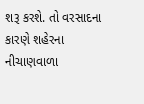શરૂ કરશે. તો વરસાદના કારણે શહેરના નીચાણવાળા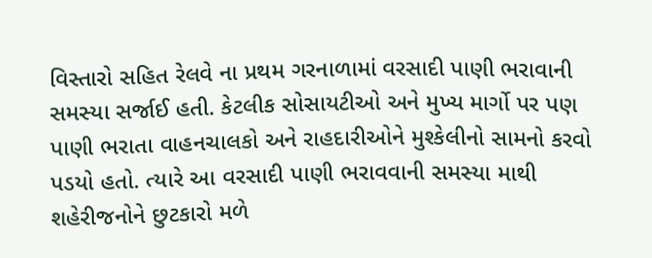વિસ્તારો સહિત રેલવે ના પ્રથમ ગરનાળામાં વરસાદી પાણી ભરાવાની સમસ્યા સર્જાઈ હતી. કેટલીક સોસાયટીઓ અને મુખ્ય માર્ગો પર પણ પાણી ભરાતા વાહનચાલકો અને રાહદારીઓને મુશ્કેલીનો સામનો કરવો પડયો હતો. ત્યારે આ વરસાદી પાણી ભરાવવાની સમસ્યા માથી શહેરીજનોને છુટકારો મળે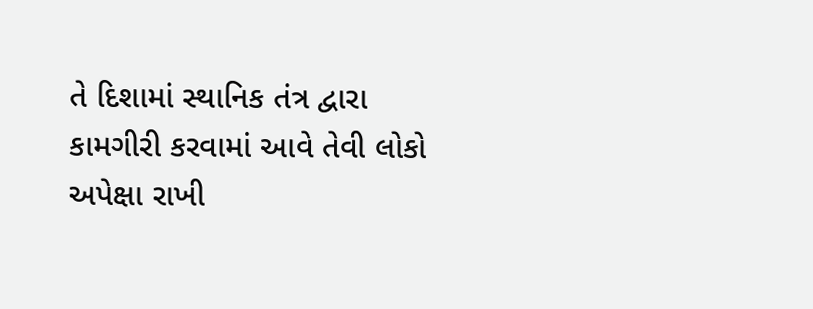તે દિશામાં સ્થાનિક તંત્ર દ્વારા કામગીરી કરવામાં આવે તેવી લોકો અપેક્ષા રાખી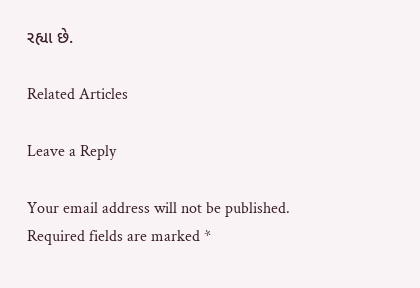રહ્યા છે.

Related Articles

Leave a Reply

Your email address will not be published. Required fields are marked *